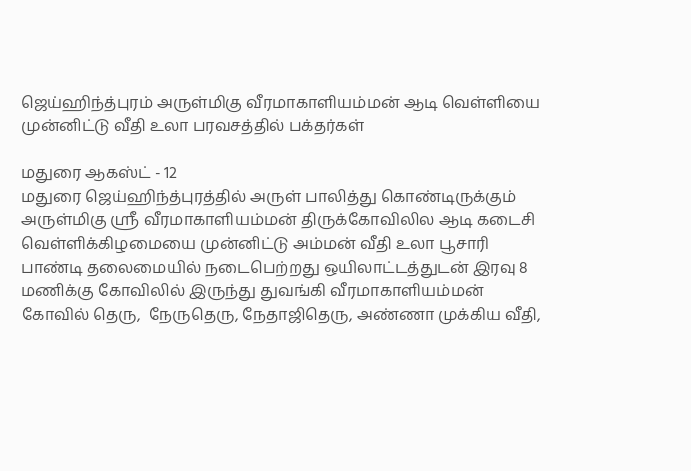ஜெய்ஹிந்த்புரம் அருள்மிகு வீரமாகாளியம்மன் ஆடி வெள்ளியை முன்னிட்டு வீதி உலா பரவசத்தில் பக்தர்கள்

மதுரை ஆகஸ்ட் - 12
மதுரை ஜெய்ஹிந்த்புரத்தில் அருள் பாலித்து கொண்டிருக்கும் அருள்மிகு ஸ்ரீ வீரமாகாளியம்மன் திருக்கோவிலில ஆடி கடைசி வெள்ளிக்கிழமையை முன்னிட்டு அம்மன் வீதி உலா பூசாரி பாண்டி தலைமையில் நடைபெற்றது ஒயிலாட்டத்துடன் இரவு 8 மணிக்கு கோவிலில் இருந்து துவங்கி வீரமாகாளியம்மன் கோவில் தெரு,  நேருதெரு, நேதாஜிதெரு, அண்ணா முக்கிய வீதி,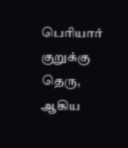பெரியார் குறுக்கு தெரு, ஆகிய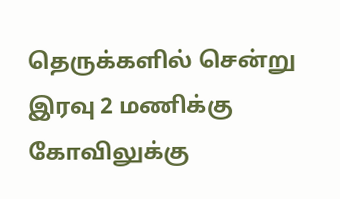தெருக்களில் சென்று இரவு 2 மணிக்கு கோவிலுக்கு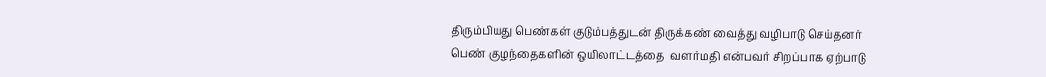திரும்பியது பெண்கள் குடும்பத்துடன் திருக்கண் வைத்து வழிபாடு செய்தனர் பெண் குழந்தைகளின் ஒயிலாட்டத்தை  வளர்மதி என்பவர் சிறப்பாக ஏற்பாடு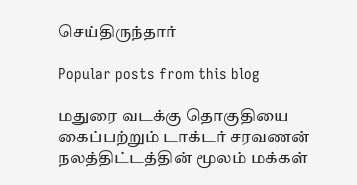செய்திருந்தார்

Popular posts from this blog

மதுரை வடக்கு தொகுதியை கைப்பற்றும் டாக்டர் சரவணன் நலத்திட்டத்தின் மூலம் மக்கள்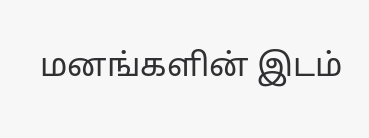மனங்களின் இடம்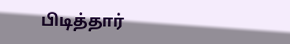பிடித்தார்